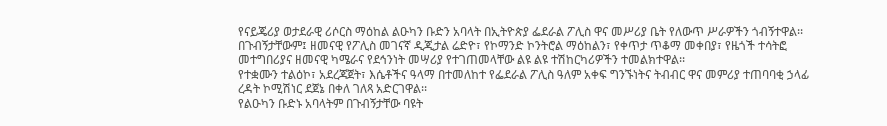የናይጄሪያ ወታደራዊ ሪሶርስ ማዕከል ልዑካን ቡድን አባላት በኢትዮጵያ ፌደራል ፖሊስ ዋና መሥሪያ ቤት የለውጥ ሥራዎችን ጎብኝተዋል፡፡
በጉብኝታቸውም፤ ዘመናዊ የፖሊስ መገናኛ ዲጂታል ሬድዮ፣ የኮማንድ ኮንትሮል ማዕከልን፣ የቀጥታ ጥቆማ መቀበያ፣ የዜጎች ተሳትፎ መተግበሪያና ዘመናዊ ካሜራና የደኅንነት መሣሪያ የተገጠመላቸው ልዩ ልዩ ተሽከርካሪዎችን ተመልክተዋል፡፡
የተቋሙን ተልዕኮ፣ አደረጃጀት፣ እሴቶችና ዓላማ በተመለከተ የፌደራል ፖሊስ ዓለም አቀፍ ግንኙነትና ትብብር ዋና መምሪያ ተጠባባቂ ኃላፊ ረዳት ኮሚሽነር ደጀኔ በቀለ ገለጻ አድርገዋል፡፡
የልዑካን ቡድኑ አባላትም በጉብኝታቸው ባዩት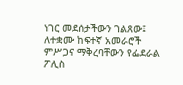ነገር መደሰታችውን ገልጸው፤ ለተቋሙ ከፍተኛ አመራሮች ምሥጋና ማቅረባቸውን የፌደራል ፖሊስ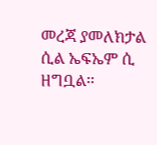መረጃ ያመለክታል ሲል ኤፍኤም ሲ ዘግቧል፡፡